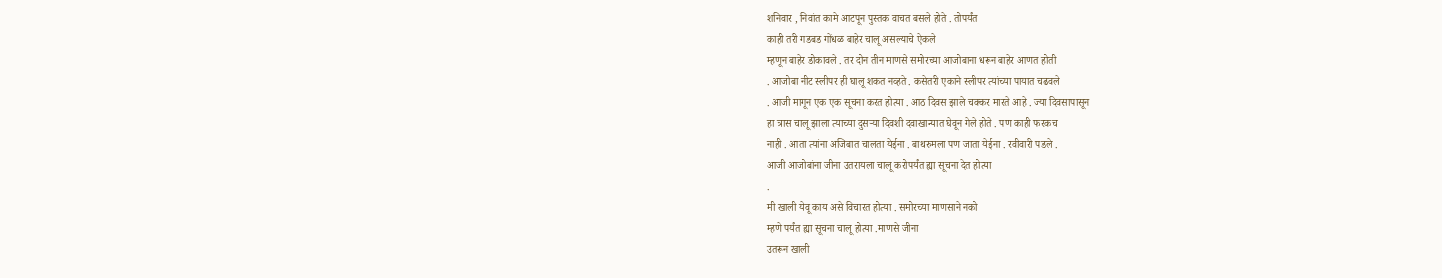शनिवार , निवांत कामे आटपून पुस्तक वाचत बसले होते . तोपर्यंत
काही तरी गडबड गोंधळ बाहेर चालू असल्याचे ऐकले
म्हणून बाहेर डोकावले . तर दोन तीन माणसे समोरच्या आजोबाना धरून बाहेर आणत होती
. आजोबा नीट स्लीपर ही घालू शकत नव्हते . कसेतरी एकाने स्लीपर त्यांच्या पायात चढवले
. आजी मागून एक एक सूचना करत होत्या . आठ दिवस झाले चक्कर मारते आहे . ज्या दिवसापासून
हा त्रास चालू झाला त्याच्या दुसऱ्या दिवशी दवाखान्यात घेवून गेले होते . पण काही फरकच
नाही . आता त्यांना अजिबात चालता येईना . बाथरुमला पण जाता येईना . रवीवारी पडले .
आजी आजोबांना जीना उतरायला चालू करोपर्यंत ह्या सूचना देत होत्या
.
मी खाली येवू काय असे विचारत होत्या . समोरच्या माणसाने नको
म्हणे पर्यंत ह्या सूचना चालू होत्या .माणसे जीना
उतरून खाली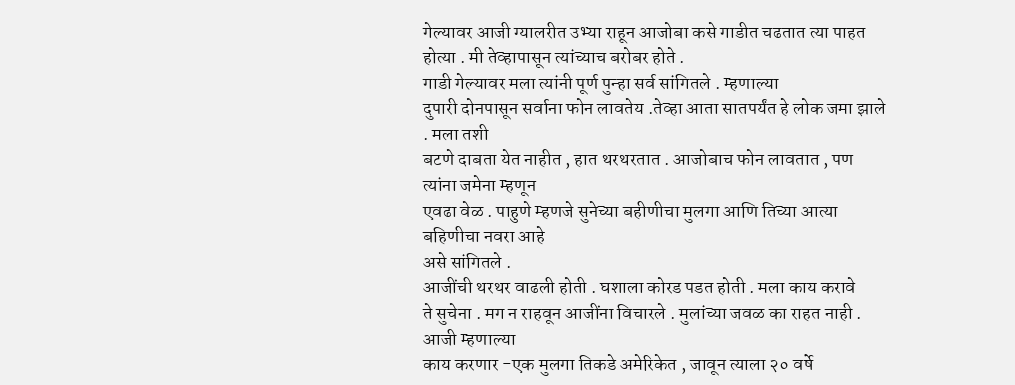गेल्यावर आजी ग्यालरीत उभ्या राहून आजोबा कसे गाडीत चढतात त्या पाहत
होत्या . मी तेव्हापासून त्यांच्याच बरोबर होते .
गाडी गेल्यावर मला त्यांनी पूर्ण पुन्हा सर्व सांगितले . म्हणाल्या
दुपारी दोनपासून सर्वाना फोन लावतेय .तेव्हा आता सातपर्यंत हे लोक जमा झाले . मला तशी
बटणे दाबता येत नाहीत , हात थरथरतात . आजोबाच फोन लावतात , पण त्यांना जमेना म्हणून
एवढा वेळ . पाहुणे म्हणजे सुनेच्या बहीणीचा मुलगा आणि तिच्या आत्या बहिणीचा नवरा आहे
असे सांगितले .
आजींची थरथर वाढली होती . घशाला कोरड पडत होती . मला काय करावे
ते सुचेना . मग न राहवून आजींना विचारले . मुलांच्या जवळ का राहत नाही . आजी म्हणाल्या
काय करणार -एक मुलगा तिकडे अमेरिकेत , जावून त्याला २० वर्षे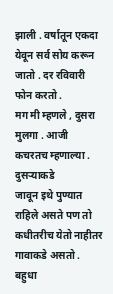झाली . वर्षातून एकदा
येवून सर्व सोय करून जातो . दर रविवारी फोन करतो .
मग मी म्हणले , दुसरा मुलगा . आजी कचरतच म्हणाल्या . दुसऱ्याकडे
जावून इथे पुण्यात राहिले असते पण तो कधीतरीच येतो नाहीतर गावाकडे असतो . बहुधा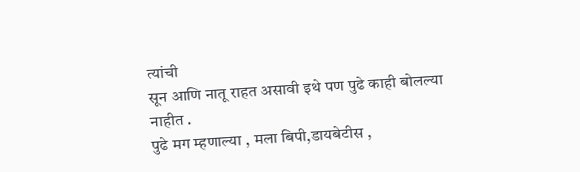त्यांची
सून आणि नातू राहत असावी इथे पण पुढे काही बोलल्या नाहीत .
पुढे मग म्हणाल्या , मला बिपी,डायबेटीस ,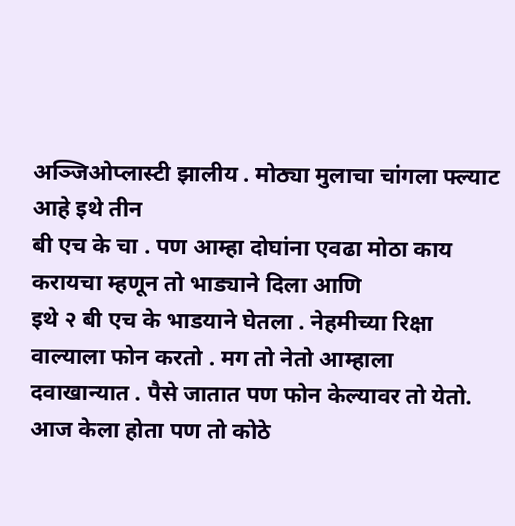अञ्जिओप्लास्टी झालीय . मोठ्या मुलाचा चांगला फ्ल्याट आहे इथे तीन
बी एच के चा . पण आम्हा दोघांना एवढा मोठा काय करायचा म्हणून तो भाड्याने दिला आणि
इथे २ बी एच के भाडयाने घेतला . नेहमीच्या रिक्षा वाल्याला फोन करतो . मग तो नेतो आम्हाला
दवाखान्यात . पैसे जातात पण फोन केल्यावर तो येतो. आज केला होता पण तो कोठे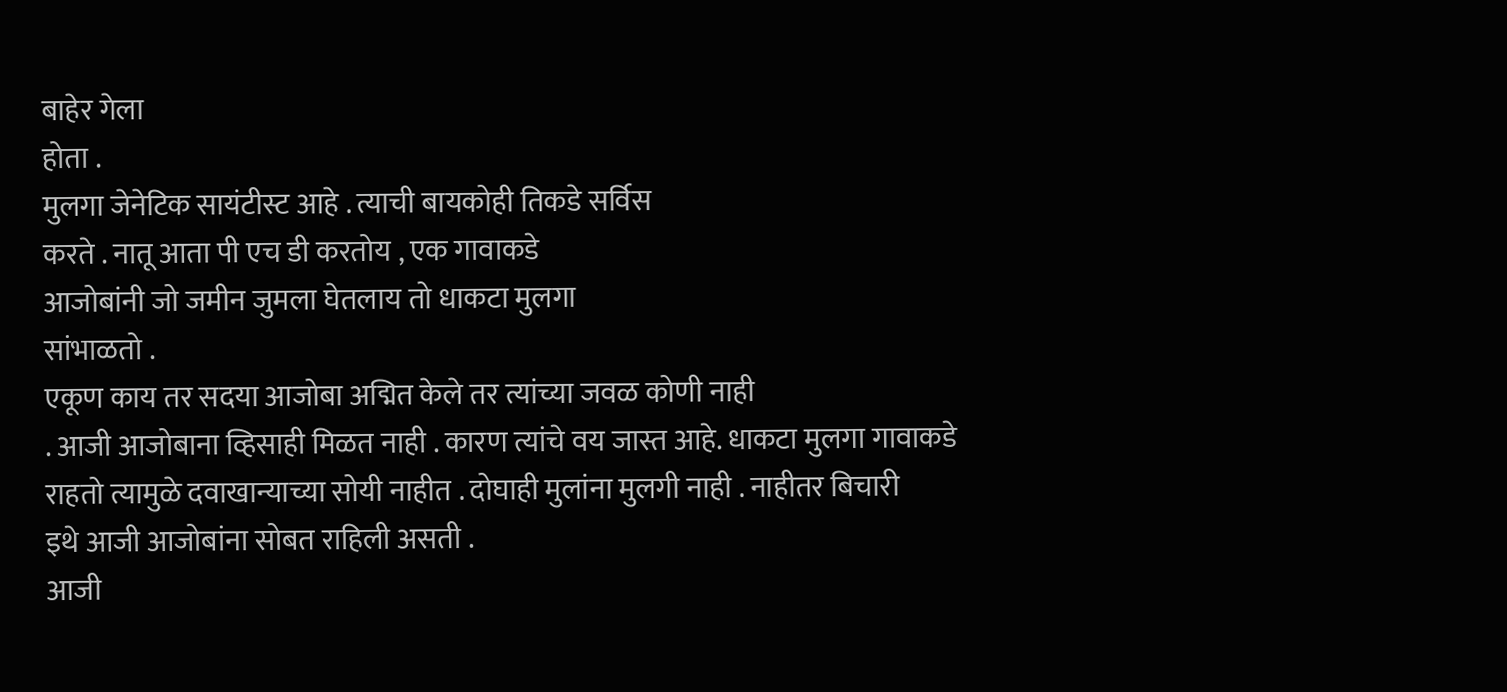बाहेर गेला
होता .
मुलगा जेनेटिक सायंटीस्ट आहे . त्याची बायकोही तिकडे सर्विस
करते . नातू आता पी एच डी करतोय , एक गावाकडे
आजोबांनी जो जमीन जुमला घेतलाय तो धाकटा मुलगा
सांभाळतो .
एकूण काय तर सदया आजोबा अद्मित केले तर त्यांच्या जवळ कोणी नाही
. आजी आजोबाना व्हिसाही मिळत नाही . कारण त्यांचे वय जास्त आहे. धाकटा मुलगा गावाकडे
राहतो त्यामुळे दवाखान्याच्या सोयी नाहीत . दोघाही मुलांना मुलगी नाही . नाहीतर बिचारी
इथे आजी आजोबांना सोबत राहिली असती .
आजी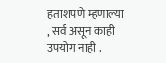हताशपणे म्हणाल्या , सर्व असून काही उपयोग नाही .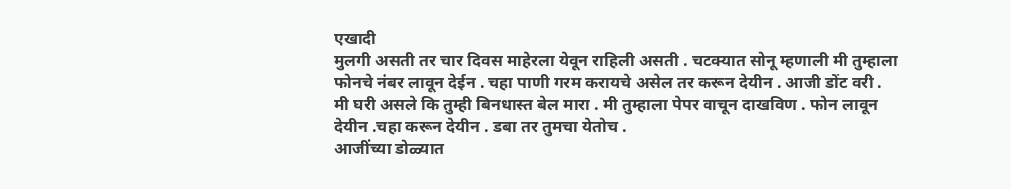एखादी
मुलगी असती तर चार दिवस माहेरला येवून राहिली असती . चटक्यात सोनू म्हणाली मी तुम्हाला
फोनचे नंबर लावून देईन . चहा पाणी गरम करायचे असेल तर करून देयीन . आजी डोंट वरी .
मी घरी असले कि तुम्ही बिनधास्त बेल मारा . मी तुम्हाला पेपर वाचून दाखविण . फोन लावून
देयीन .चहा करून देयीन . डबा तर तुमचा येतोच .
आजींच्या डोळ्यात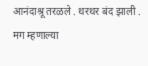आनंदाश्रू तरळले . थरथर बंद झाली . मग म्हणाल्या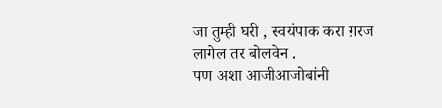जा तुम्ही घरी , स्वयंपाक करा ग़रज लागेल तर बोलवेन .
पण अशा आजीआजोबांनी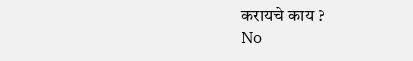करायचे काय ?
No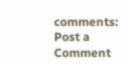comments:
Post a Comment